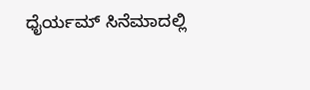ಧೈರ್ಯಮ್ ಸಿನೆಮಾದಲ್ಲಿ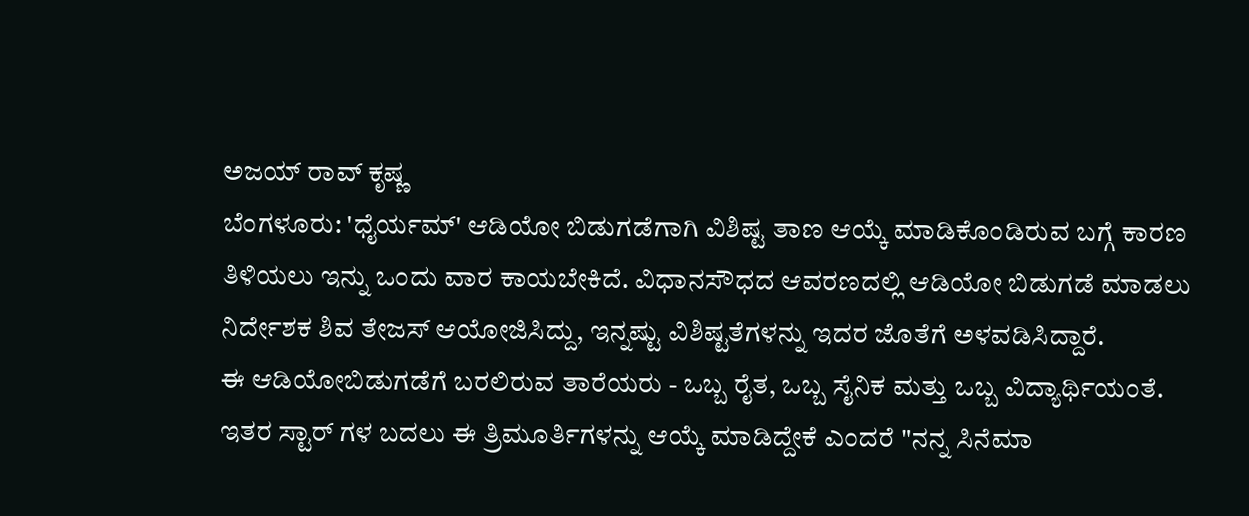ಅಜಯ್ ರಾವ್ ಕೃಷ್ಣ
ಬೆಂಗಳೂರು: 'ಧೈರ್ಯಮ್' ಆಡಿಯೋ ಬಿಡುಗಡೆಗಾಗಿ ವಿಶಿಷ್ಟ ತಾಣ ಆಯ್ಕೆ ಮಾಡಿಕೊಂಡಿರುವ ಬಗ್ಗೆ ಕಾರಣ ತಿಳಿಯಲು ಇನ್ನು ಒಂದು ವಾರ ಕಾಯಬೇಕಿದೆ. ವಿಧಾನಸೌಧದ ಆವರಣದಲ್ಲಿ ಆಡಿಯೋ ಬಿಡುಗಡೆ ಮಾಡಲು ನಿರ್ದೇಶಕ ಶಿವ ತೇಜಸ್ ಆಯೋಜಿಸಿದ್ದು, ಇನ್ನಷ್ಟು ವಿಶಿಷ್ಟತೆಗಳನ್ನು ಇದರ ಜೊತೆಗೆ ಅಳವಡಿಸಿದ್ದಾರೆ.
ಈ ಆಡಿಯೋಬಿಡುಗಡೆಗೆ ಬರಲಿರುವ ತಾರೆಯರು - ಒಬ್ಬ ರೈತ, ಒಬ್ಬ ಸೈನಿಕ ಮತ್ತು ಒಬ್ಬ ವಿದ್ಯಾರ್ಥಿಯಂತೆ. ಇತರ ಸ್ಟಾರ್ ಗಳ ಬದಲು ಈ ತ್ರಿಮೂರ್ತಿಗಳನ್ನು ಆಯ್ಕೆ ಮಾಡಿದ್ದೇಕೆ ಎಂದರೆ "ನನ್ನ ಸಿನೆಮಾ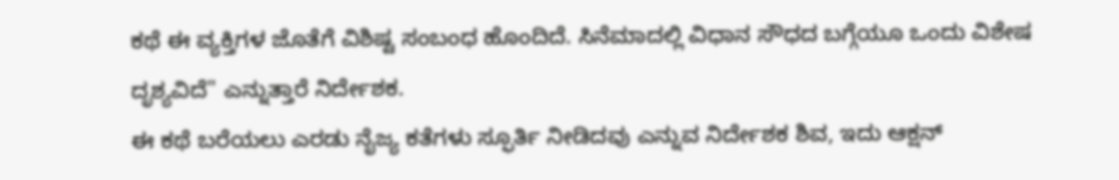ಕಥೆ ಈ ವ್ಯಕ್ತಿಗಳ ಜೊತೆಗೆ ವಿಶಿಷ್ಟ ಸಂಬಂಧ ಹೊಂದಿದೆ. ಸಿನೆಮಾದಲ್ಲಿ ವಿಧಾನ ಸೌಧದ ಬಗ್ಗೆಯೂ ಒಂದು ವಿಶೇಷ ದೃಶ್ಯವಿದೆ" ಎನ್ನುತ್ತಾರೆ ನಿರ್ದೇಶಕ.
ಈ ಕಥೆ ಬರೆಯಲು ಎರಡು ನೈಜ್ಯ ಕತೆಗಳು ಸ್ಫೂರ್ತಿ ನೀಡಿದವು ಎನ್ನುವ ನಿರ್ದೇಶಕ ಶಿವ, ಇದು ಆಕ್ಷನ್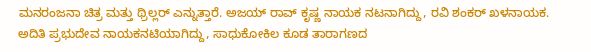ಮನರಂಜನಾ ಚಿತ್ರ ಮತ್ತು ಥ್ರಿಲ್ಲರ್ ಎನ್ನುತ್ತಾರೆ. ಅಜಯ್ ರಾವ್ ಕೃಷ್ಣ ನಾಯಕ ನಟನಾಗಿದ್ದು, ರವಿ ಶಂಕರ್ ಖಳನಾಯಕ. ಅದಿತಿ ಪ್ರಭುದೇವ ನಾಯಕನಟಿಯಾಗಿದ್ದು, ಸಾಧುಕೋಕಿಲ ಕೂಡ ತಾರಾಗಣದ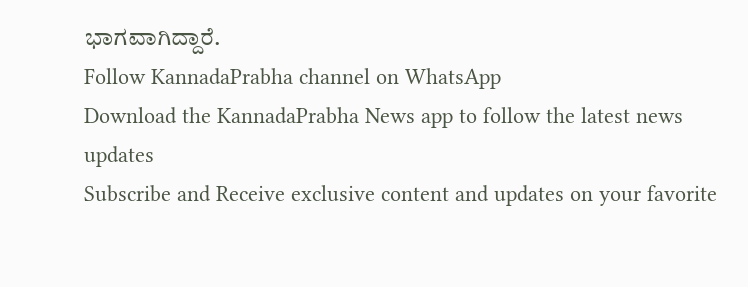ಭಾಗವಾಗಿದ್ದಾರೆ.
Follow KannadaPrabha channel on WhatsApp
Download the KannadaPrabha News app to follow the latest news updates
Subscribe and Receive exclusive content and updates on your favorite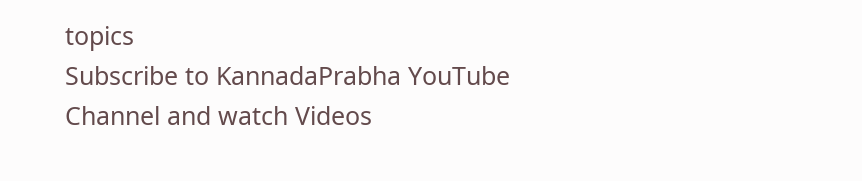topics
Subscribe to KannadaPrabha YouTube Channel and watch Videos